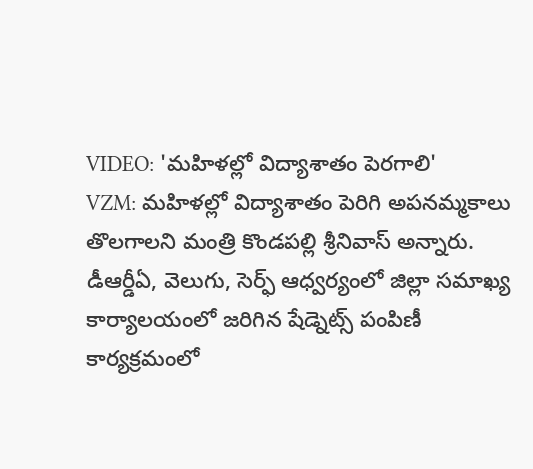VIDEO: 'మహిళల్లో విద్యాశాతం పెరగాలి'
VZM: మహిళల్లో విద్యాశాతం పెరిగి అపనమ్మకాలు తొలగాలని మంత్రి కొండపల్లి శ్రీనివాస్ అన్నారు. డీఆర్డీఏ, వెలుగు, సెర్ఫ్ ఆధ్వర్యంలో జిల్లా సమాఖ్య కార్యాలయంలో జరిగిన షేడ్నెట్స్ పంపిణీ కార్యక్రమంలో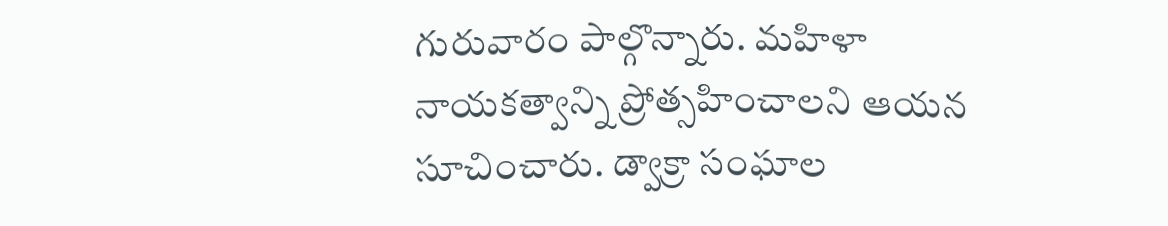గురువారం పాల్గొన్నారు. మహిళా నాయకత్వాన్ని ప్రోత్సహించాలని ఆయన సూచించారు. డ్వాక్రా సంఘాల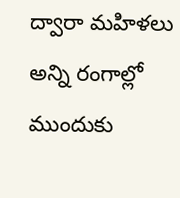ద్వారా మహిళలు అన్ని రంగాల్లో ముందుకు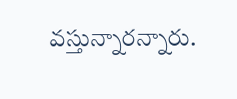వస్తున్నారన్నారు.